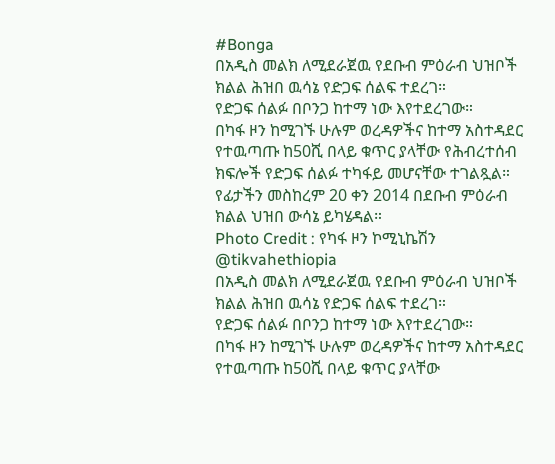#Bonga
በአዲስ መልክ ለሚደራጀዉ የደቡብ ምዕራብ ህዝቦች ክልል ሕዝበ ዉሳኔ የድጋፍ ሰልፍ ተደረገ።
የድጋፍ ሰልፉ በቦንጋ ከተማ ነው እየተደረገው።
በካፋ ዞን ከሚገኙ ሁሉም ወረዳዎችና ከተማ አስተዳደር የተዉጣጡ ከ50ሺ በላይ ቁጥር ያላቸው የሕብረተሰብ ክፍሎች የድጋፍ ሰልፉ ተካፋይ መሆናቸው ተገልጿል።
የፊታችን መስከረም 20 ቀን 2014 በደቡብ ምዕራብ ክልል ህዝበ ውሳኔ ይካሄዳል።
Photo Credit : የካፋ ዞን ኮሚኒኬሽን
@tikvahethiopia
በአዲስ መልክ ለሚደራጀዉ የደቡብ ምዕራብ ህዝቦች ክልል ሕዝበ ዉሳኔ የድጋፍ ሰልፍ ተደረገ።
የድጋፍ ሰልፉ በቦንጋ ከተማ ነው እየተደረገው።
በካፋ ዞን ከሚገኙ ሁሉም ወረዳዎችና ከተማ አስተዳደር የተዉጣጡ ከ50ሺ በላይ ቁጥር ያላቸው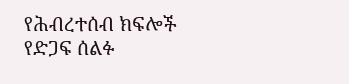የሕብረተሰብ ክፍሎች የድጋፍ ሰልፉ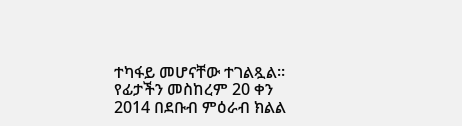ተካፋይ መሆናቸው ተገልጿል።
የፊታችን መስከረም 20 ቀን 2014 በደቡብ ምዕራብ ክልል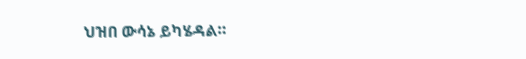ህዝበ ውሳኔ ይካሄዳል።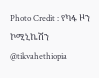Photo Credit : የካፋ ዞን ኮሚኒኬሽን
@tikvahethiopia